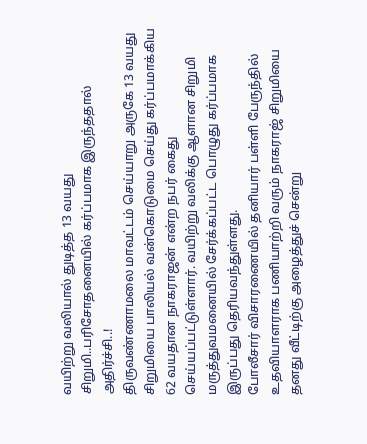வயிற்று வலியால் துடித்த 13 வயது சிறுமி..பரிசோதனையில் கர்ப்பமாக இருந்ததால் அதிர்ச்சி..!
திருவண்ணாமலை மாவட்டம் செய்யாறு அருகே 13 வயது சிறுமியை பாலியல் வன்கொடுமை செய்து கர்ப்பமாக்கிய 62 வயதான நாகராஜன் என்ற நபர் கைது செய்யப்பட்டுள்ளார். வயிற்று வலிக்கு ஆளான சிறுமி மருத்துவமனையில் சேர்க்கப்பட்ட பொழுது கர்ப்பமாக இருப்பது தெரியவந்துள்ளது.
போலீசார் விசாரணையில் தனியார் பள்ளி பேருந்தில் உதவியாளராக பணியாற்றி வரும் நாகராஜ் சிறுமியை தனது வீட்டிற்கு அழைத்துச் சென்று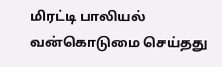மிரட்டி பாலியல் வன்கொடுமை செய்தது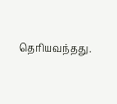தெரியவந்தது.